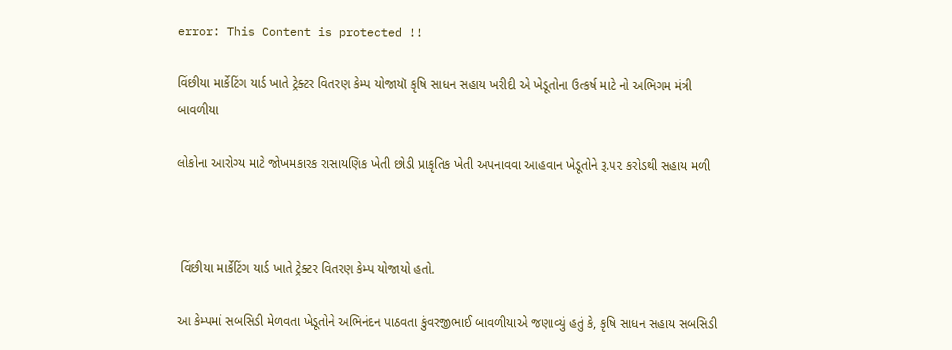error: This Content is protected !!

વિંછીયા માર્કેટિંગ યાર્ડ ખાતે ટ્રેક્ટર વિતરણ કેમ્પ યોજાયૉ કૃષિ સાધન સહાય ખરીદી એ ખેડૂતોના ઉત્કર્ષ માટે નો અભિગમ મંત્રી બાવળીયા

લોકોના આરોગ્ય માટે જોખમકારક રાસાયણિક ખેતી છોડી પ્રાકૃતિક ખેતી અપનાવવા આહવાન ખેડૂતોને રૂ.૫૨ કરોડથી સહાય મળી



 વિંછીયા માર્કેટિંગ યાર્ડ ખાતે ટ્રેક્ટર વિતરણ કેમ્પ યોજાયો હતો.

આ કેમ્પમાં સબસિડી મેળવતા ખેડૂતોને અભિનંદન પાઠવતા કુંવરજીભાઈ બાવળીયાએ જણાવ્યું હતું કે, કૃષિ સાધન સહાય સબસિડી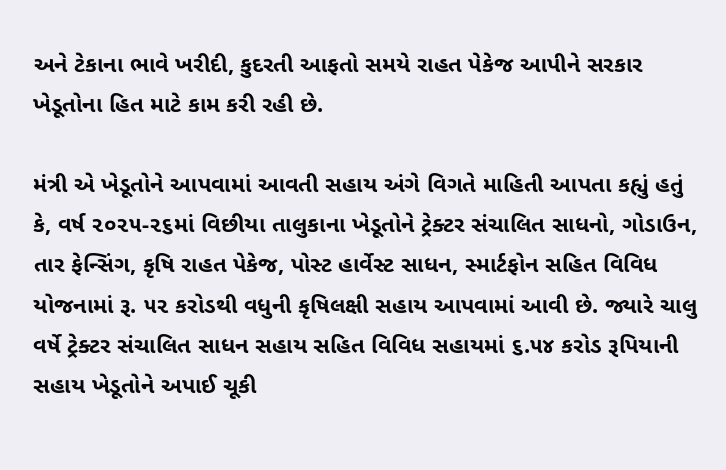અને ટેકાના ભાવે ખરીદી, કુદરતી આફતો સમયે રાહત પેકેજ આપીને સરકાર ખેડૂતોના હિત માટે કામ કરી રહી છે.

મંત્રી એ ખેડૂતોને આપવામાં આવતી સહાય અંગે વિગતે માહિતી આપતા કહ્યું હતું કે, વર્ષ ૨૦૨૫-૨૬માં વિછીયા તાલુકાના ખેડૂતોને ટ્રેક્ટર સંચાલિત સાધનો, ગોડાઉન, તાર ફેન્સિંગ, કૃષિ રાહત પેકેજ, પોસ્ટ હાર્વેસ્ટ સાધન, સ્માર્ટફોન સહિત વિવિધ યોજનામાં રૂ. ૫૨ કરોડથી વધુની કૃષિલક્ષી સહાય આપવામાં આવી છે. જ્યારે ચાલુ વર્ષે ટ્રેક્ટર સંચાલિત સાધન સહાય સહિત વિવિધ સહાયમાં ૬.૫૪ કરોડ રૂપિયાની સહાય ખેડૂતોને અપાઈ ચૂકી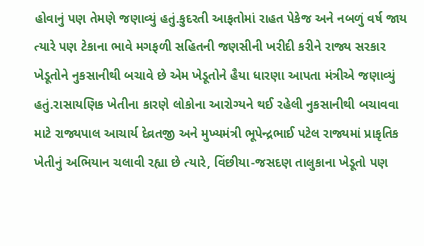હોવાનું પણ તેમણે જણાવ્યું હતું.કુદરતી આફતોમાં રાહત પેકેજ અને નબળું વર્ષ જાય ત્યારે પણ ટેકાના ભાવે મગફળી સહિતની જણસીની ખરીદી કરીને રાજ્ય સરકાર ખેડૂતોને નુકસાનીથી બચાવે છે એમ ખેડૂતોને હૈયા ધારણા આપતા મંત્રીએ જણાવ્યું હતું.રાસાયણિક ખેતીના કારણે લોકોના આરોગ્યને થઈ રહેલી નુકસાનીથી બચાવવા માટે રાજ્યપાલ આચાર્ય દેવ્રતજી અને મુખ્યમંત્રી ભૂપેન્દ્રભાઈ પટેલ રાજ્યમાં પ્રાકૃતિક ખેતીનું અભિયાન ચલાવી રહ્યા છે ત્યારે, વિંછીયા-જસદણ તાલુકાના ખેડૂતો પણ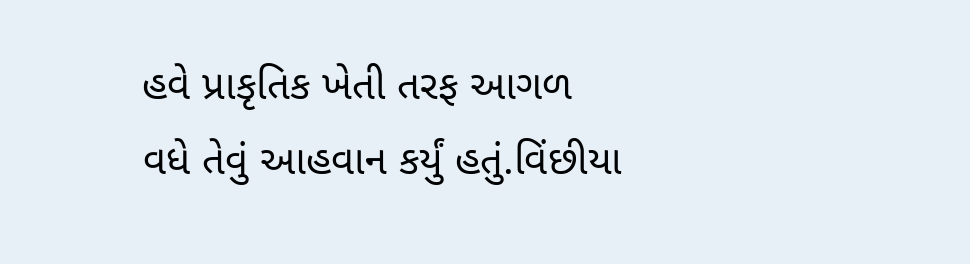હવે પ્રાકૃતિક ખેતી તરફ આગળ વધે તેવું આહવાન કર્યું હતું.વિંછીયા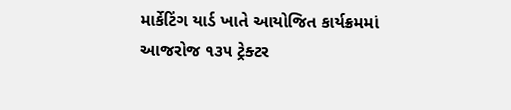માર્કેટિંગ યાર્ડ ખાતે આયોજિત કાર્યક્રમમાં આજરોજ ૧૩૫ ટ્રેક્ટર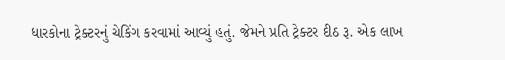ધારકોના ટ્રેક્ટરનું ચેકિંગ કરવામાં આવ્યું હતું. જેમને પ્રતિ ટ્રેક્ટર દીઠ રૂ. એક લાખ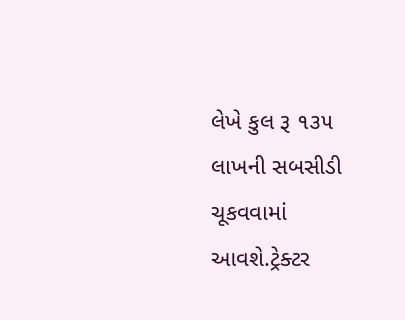લેખે કુલ રૂ ૧૩૫ લાખની સબસીડી ચૂકવવામાં આવશે.ટ્રેક્ટર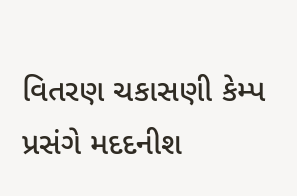વિતરણ ચકાસણી કેમ્પ પ્રસંગે મદદનીશ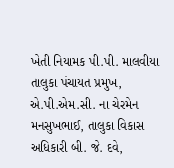ખેતી નિયામક પી.પી. માલવીયા તાલુકા પંચાયત પ્રમુખ, એ.પી.એમ.સી. ના ચેરમેન મનસુખભાઈ, તાલુકા વિકાસ અધિકારી બી. જે. દવે,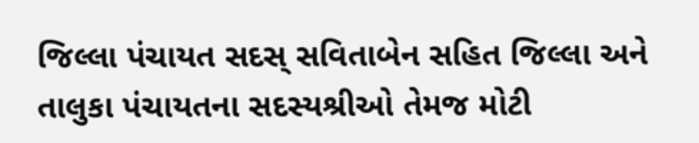જિલ્લા પંચાયત સદસ્ સવિતાબેન સહિત જિલ્લા અને તાલુકા પંચાયતના સદસ્યશ્રીઓ તેમજ મોટી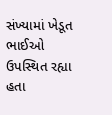સંખ્યામાં ખેડૂત ભાઈઓ ઉપસ્થિત રહ્યા હતા